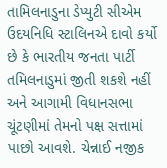તામિલનાડુના ડેપ્યુટી સીએમ ઉદયનિધિ સ્ટાલિનએ દાવો કર્યો છે કે ભારતીય જનતા પાર્ટી તમિલનાડુમાં જીતી શકશે નહીં અને આગામી વિધાનસભા ચૂંટણીમાં તેમનો પક્ષ સત્તામાં પાછો આવશે. ચેન્નાઈ નજીક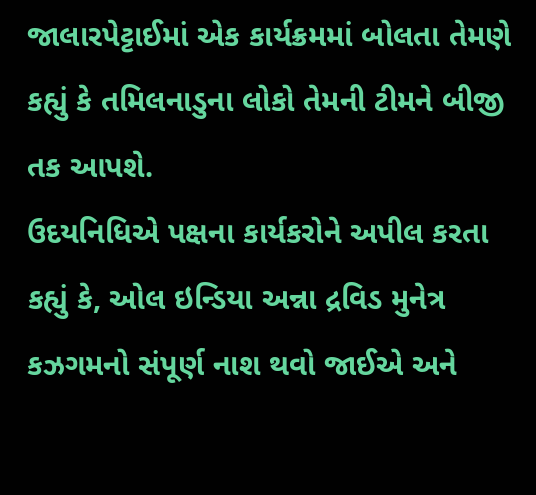જાલારપેટ્ટાઈમાં એક કાર્યક્રમમાં બોલતા તેમણે કહ્યું કે તમિલનાડુના લોકો તેમની ટીમને બીજી તક આપશે.
ઉદયનિધિએ પક્ષના કાર્યકરોને અપીલ કરતા કહ્યું કે, ઓલ ઇન્ડિયા અન્ના દ્રવિડ મુનેત્ર કઝગમનો સંપૂર્ણ નાશ થવો જાઈએ અને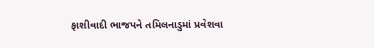ફાશીવાદી ભાજપને તમિલનાડુમાં પ્રવેશવા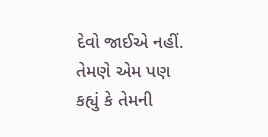દેવો જાઈએ નહીં. તેમણે એમ પણ કહ્યું કે તેમની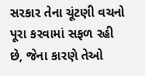સરકાર તેના ચૂંટણી વચનો પૂરા કરવામાં સફળ રહી છે, જેના કારણે તેઓ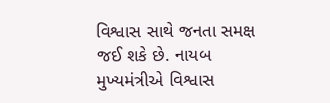વિશ્વાસ સાથે જનતા સમક્ષ જઈ શકે છે. નાયબ મુખ્યમંત્રીએ વિશ્વાસ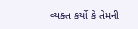વ્યક્ત કર્યો કે તેમની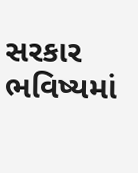સરકાર ભવિષ્યમાં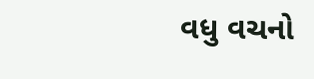વધુ વચનો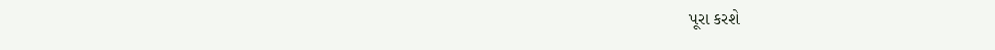પૂરા કરશે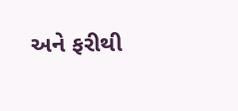અને ફરીથી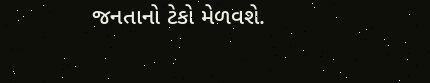જનતાનો ટેકો મેળવશે.